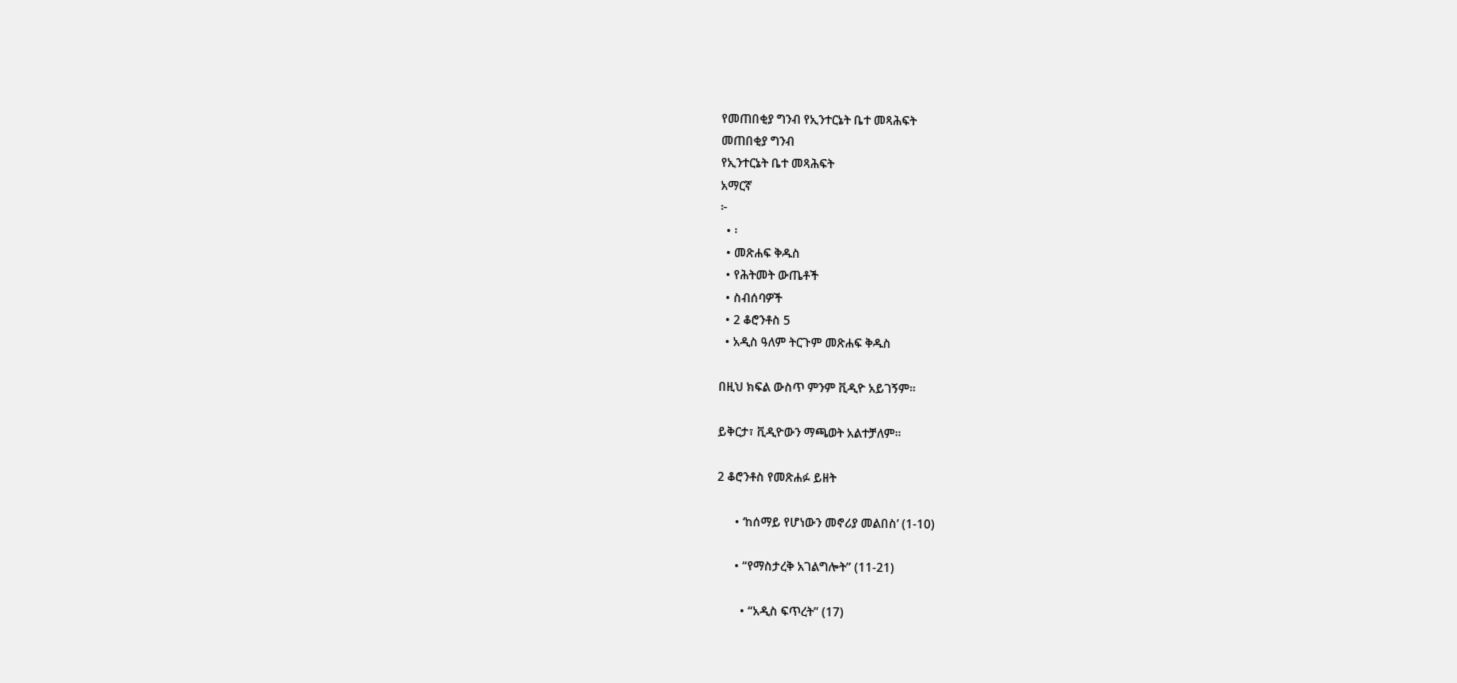የመጠበቂያ ግንብ የኢንተርኔት ቤተ መጻሕፍት
መጠበቂያ ግንብ
የኢንተርኔት ቤተ መጻሕፍት
አማርኛ
፦
  • ፡
  • መጽሐፍ ቅዱስ
  • የሕትመት ውጤቶች
  • ስብሰባዎች
  • 2 ቆሮንቶስ 5
  • አዲስ ዓለም ትርጉም መጽሐፍ ቅዱስ

በዚህ ክፍል ውስጥ ምንም ቪዲዮ አይገኝም።

ይቅርታ፣ ቪዲዮውን ማጫወት አልተቻለም።

2 ቆሮንቶስ የመጽሐፉ ይዘት

      • ‘ከሰማይ የሆነውን መኖሪያ መልበስ’ (1-10)

      • “የማስታረቅ አገልግሎት” (11-21)

        • “አዲስ ፍጥረት” (17)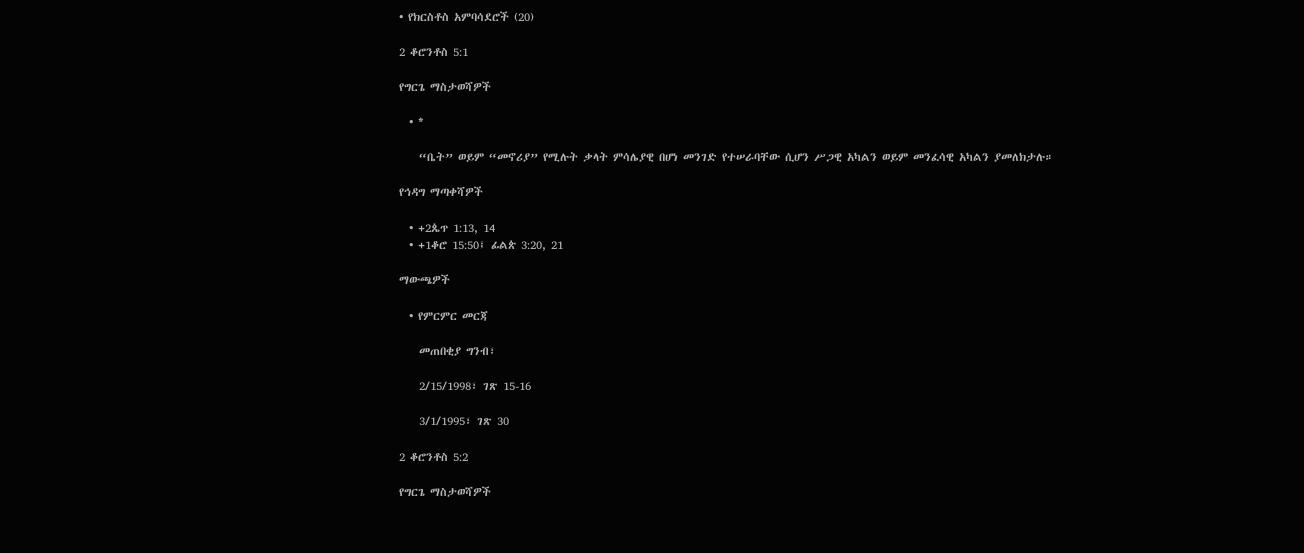• የክርስቶስ አምባሳደሮች (20)

2 ቆሮንቶስ 5:1

የግርጌ ማስታወሻዎች

  • *

    “ቤት” ወይም “መኖሪያ” የሚሉት ቃላት ምሳሌያዊ በሆነ መንገድ የተሠራባቸው ሲሆን ሥጋዊ አካልን ወይም መንፈሳዊ አካልን ያመለክታሉ።

የኅዳግ ማጣቀሻዎች

  • +2ጴጥ 1:13, 14
  • +1ቆሮ 15:50፤ ፊልጵ 3:20, 21

ማውጫዎች

  • የምርምር መርጃ

    መጠበቂያ ግንብ፣

    2/15/1998፣ ገጽ 15-16

    3/1/1995፣ ገጽ 30

2 ቆሮንቶስ 5:2

የግርጌ ማስታወሻዎች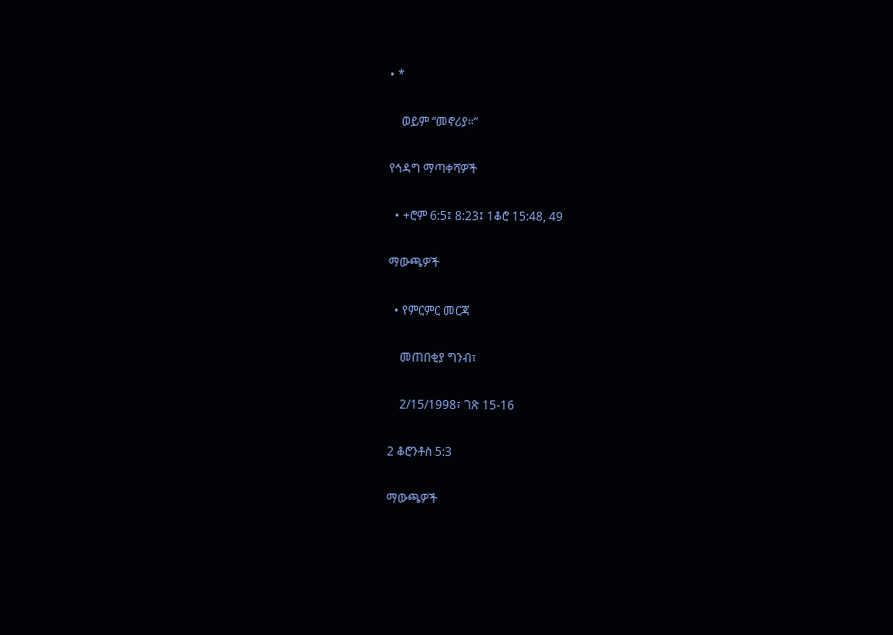• *

    ወይም “መኖሪያ።”

የኅዳግ ማጣቀሻዎች

  • +ሮም 6:5፤ 8:23፤ 1ቆሮ 15:48, 49

ማውጫዎች

  • የምርምር መርጃ

    መጠበቂያ ግንብ፣

    2/15/1998፣ ገጽ 15-16

2 ቆሮንቶስ 5:3

ማውጫዎች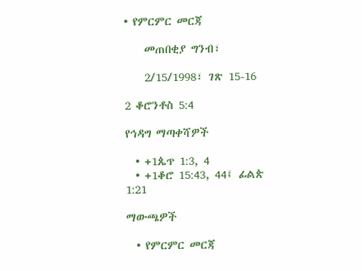• የምርምር መርጃ

    መጠበቂያ ግንብ፣

    2/15/1998፣ ገጽ 15-16

2 ቆሮንቶስ 5:4

የኅዳግ ማጣቀሻዎች

  • +1ጴጥ 1:3, 4
  • +1ቆሮ 15:43, 44፤ ፊልጵ 1:21

ማውጫዎች

  • የምርምር መርጃ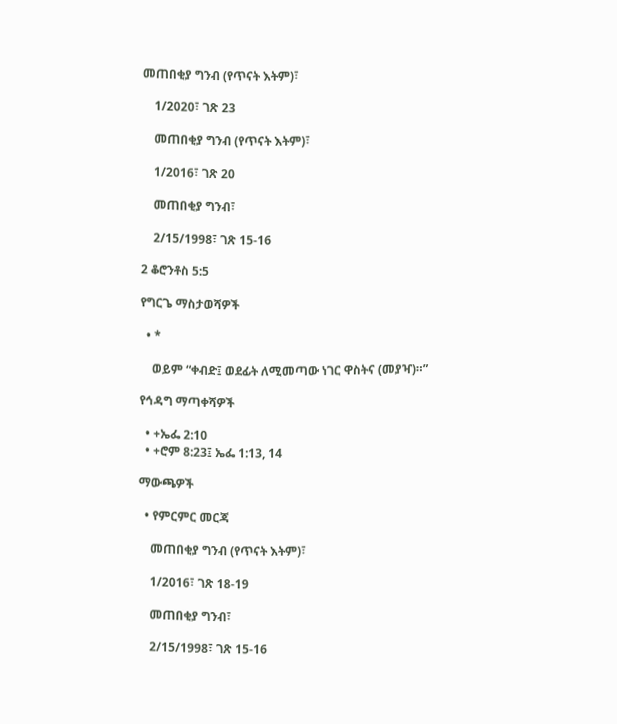መጠበቂያ ግንብ (የጥናት እትም)፣

    1/2020፣ ገጽ 23

    መጠበቂያ ግንብ (የጥናት እትም)፣

    1/2016፣ ገጽ 20

    መጠበቂያ ግንብ፣

    2/15/1998፣ ገጽ 15-16

2 ቆሮንቶስ 5:5

የግርጌ ማስታወሻዎች

  • *

    ወይም “ቀብድ፤ ወደፊት ለሚመጣው ነገር ዋስትና (መያዣ)።”

የኅዳግ ማጣቀሻዎች

  • +ኤፌ 2:10
  • +ሮም 8:23፤ ኤፌ 1:13, 14

ማውጫዎች

  • የምርምር መርጃ

    መጠበቂያ ግንብ (የጥናት እትም)፣

    1/2016፣ ገጽ 18-19

    መጠበቂያ ግንብ፣

    2/15/1998፣ ገጽ 15-16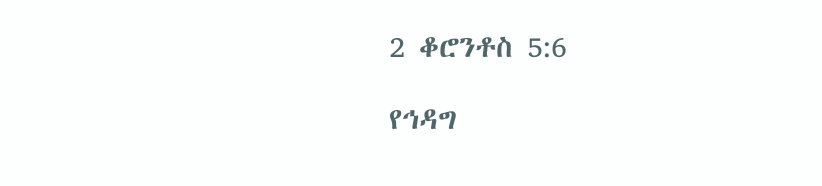2 ቆሮንቶስ 5:6

የኅዳግ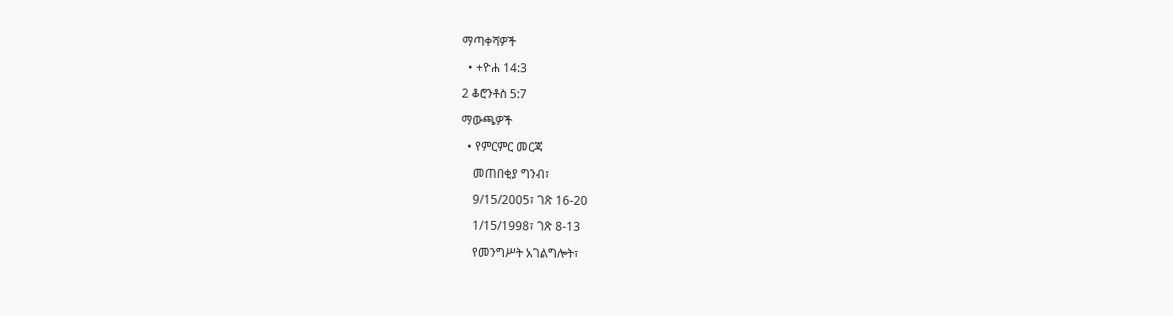ማጣቀሻዎች

  • +ዮሐ 14:3

2 ቆሮንቶስ 5:7

ማውጫዎች

  • የምርምር መርጃ

    መጠበቂያ ግንብ፣

    9/15/2005፣ ገጽ 16-20

    1/15/1998፣ ገጽ 8-13

    የመንግሥት አገልግሎት፣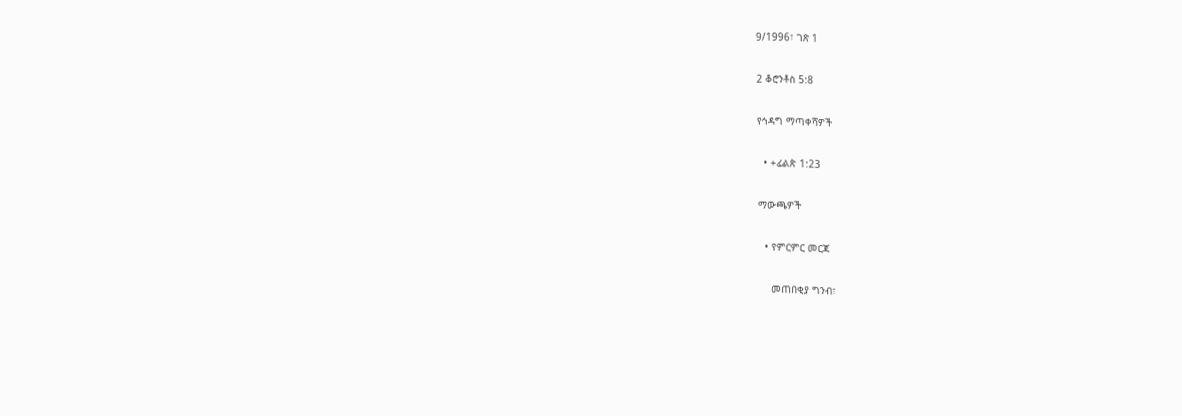9/1996፣ ገጽ 1

2 ቆሮንቶስ 5:8

የኅዳግ ማጣቀሻዎች

  • +ፊልጵ 1:23

ማውጫዎች

  • የምርምር መርጃ

    መጠበቂያ ግንብ፣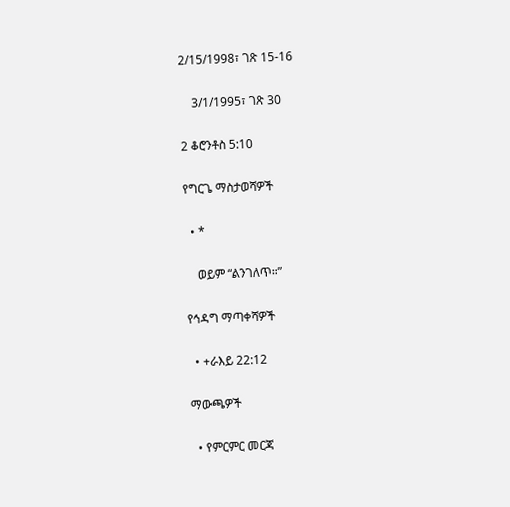2/15/1998፣ ገጽ 15-16

    3/1/1995፣ ገጽ 30

2 ቆሮንቶስ 5:10

የግርጌ ማስታወሻዎች

  • *

    ወይም “ልንገለጥ።”

የኅዳግ ማጣቀሻዎች

  • +ራእይ 22:12

ማውጫዎች

  • የምርምር መርጃ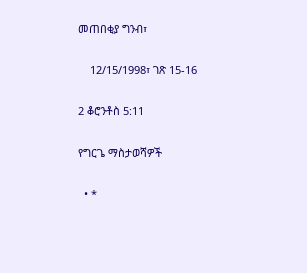መጠበቂያ ግንብ፣

    12/15/1998፣ ገጽ 15-16

2 ቆሮንቶስ 5:11

የግርጌ ማስታወሻዎች

  • *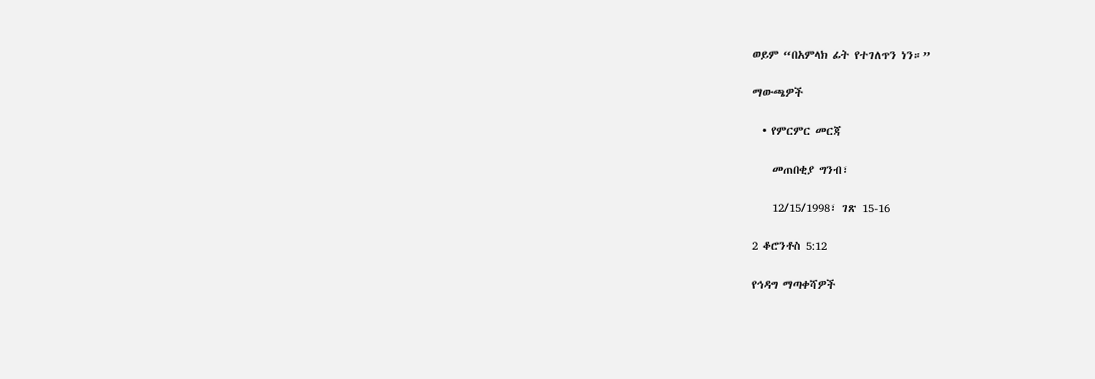ወይም “በአምላክ ፊት የተገለጥን ነን።”

ማውጫዎች

  • የምርምር መርጃ

    መጠበቂያ ግንብ፣

    12/15/1998፣ ገጽ 15-16

2 ቆሮንቶስ 5:12

የኅዳግ ማጣቀሻዎች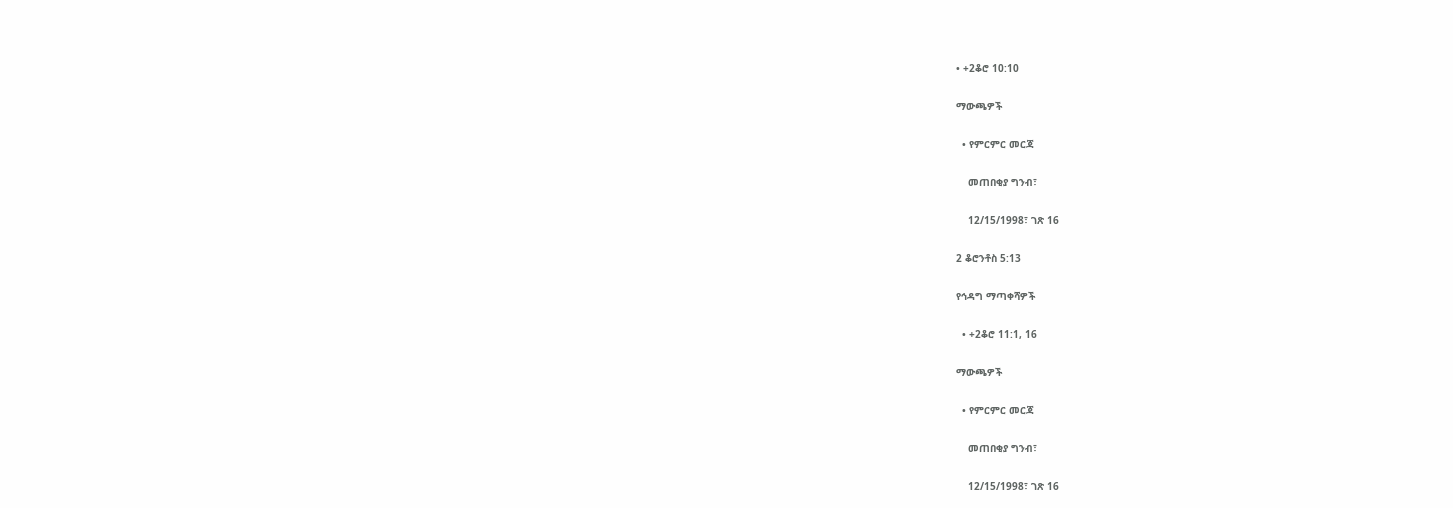• +2ቆሮ 10:10

ማውጫዎች

  • የምርምር መርጃ

    መጠበቂያ ግንብ፣

    12/15/1998፣ ገጽ 16

2 ቆሮንቶስ 5:13

የኅዳግ ማጣቀሻዎች

  • +2ቆሮ 11:1, 16

ማውጫዎች

  • የምርምር መርጃ

    መጠበቂያ ግንብ፣

    12/15/1998፣ ገጽ 16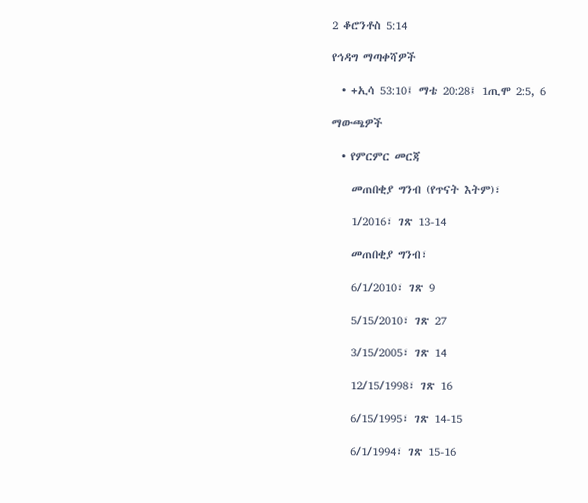2 ቆሮንቶስ 5:14

የኅዳግ ማጣቀሻዎች

  • +ኢሳ 53:10፤ ማቴ 20:28፤ 1ጢሞ 2:5, 6

ማውጫዎች

  • የምርምር መርጃ

    መጠበቂያ ግንብ (የጥናት እትም)፣

    1/2016፣ ገጽ 13-14

    መጠበቂያ ግንብ፣

    6/1/2010፣ ገጽ 9

    5/15/2010፣ ገጽ 27

    3/15/2005፣ ገጽ 14

    12/15/1998፣ ገጽ 16

    6/15/1995፣ ገጽ 14-15

    6/1/1994፣ ገጽ 15-16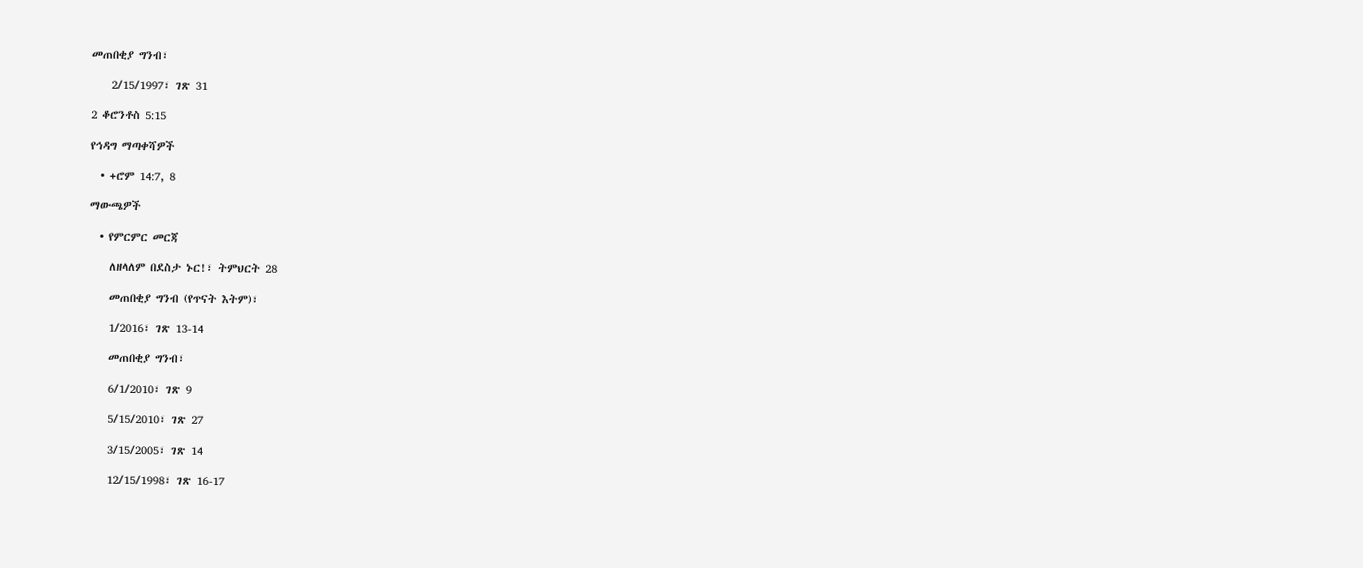መጠበቂያ ግንብ፣

    2/15/1997፣ ገጽ 31

2 ቆሮንቶስ 5:15

የኅዳግ ማጣቀሻዎች

  • +ሮም 14:7, 8

ማውጫዎች

  • የምርምር መርጃ

    ለዘላለም በደስታ ኑር!፣ ትምህርት 28

    መጠበቂያ ግንብ (የጥናት እትም)፣

    1/2016፣ ገጽ 13-14

    መጠበቂያ ግንብ፣

    6/1/2010፣ ገጽ 9

    5/15/2010፣ ገጽ 27

    3/15/2005፣ ገጽ 14

    12/15/1998፣ ገጽ 16-17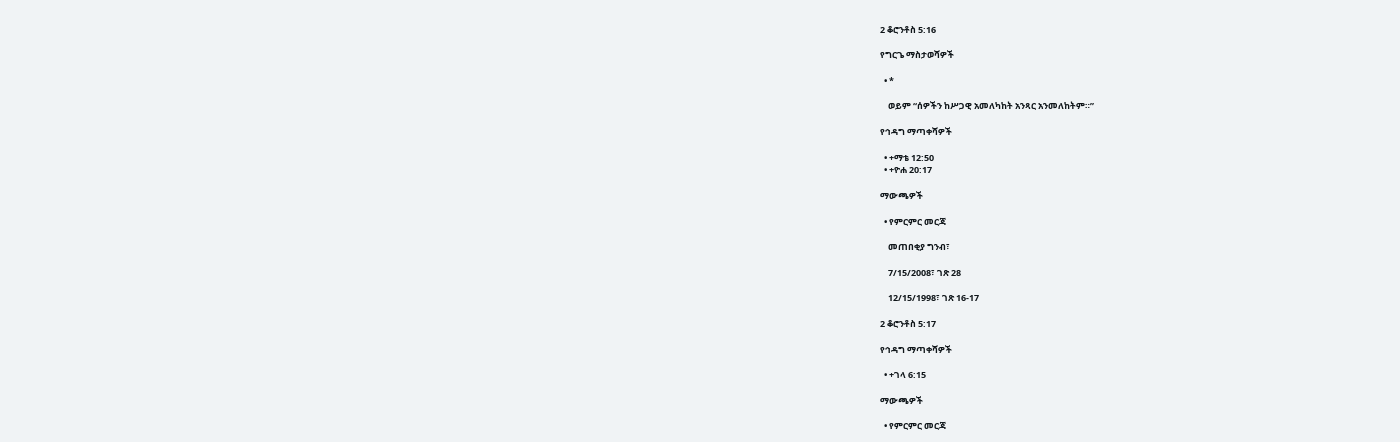2 ቆሮንቶስ 5:16

የግርጌ ማስታወሻዎች

  • *

    ወይም “ሰዎችን ከሥጋዊ አመለካከት አንጻር አንመለከትም።”

የኅዳግ ማጣቀሻዎች

  • +ማቴ 12:50
  • +ዮሐ 20:17

ማውጫዎች

  • የምርምር መርጃ

    መጠበቂያ ግንብ፣

    7/15/2008፣ ገጽ 28

    12/15/1998፣ ገጽ 16-17

2 ቆሮንቶስ 5:17

የኅዳግ ማጣቀሻዎች

  • +ገላ 6:15

ማውጫዎች

  • የምርምር መርጃ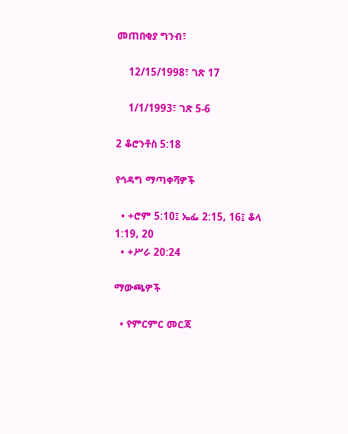መጠበቂያ ግንብ፣

    12/15/1998፣ ገጽ 17

    1/1/1993፣ ገጽ 5-6

2 ቆሮንቶስ 5:18

የኅዳግ ማጣቀሻዎች

  • +ሮም 5:10፤ ኤፌ 2:15, 16፤ ቆላ 1:19, 20
  • +ሥራ 20:24

ማውጫዎች

  • የምርምር መርጃ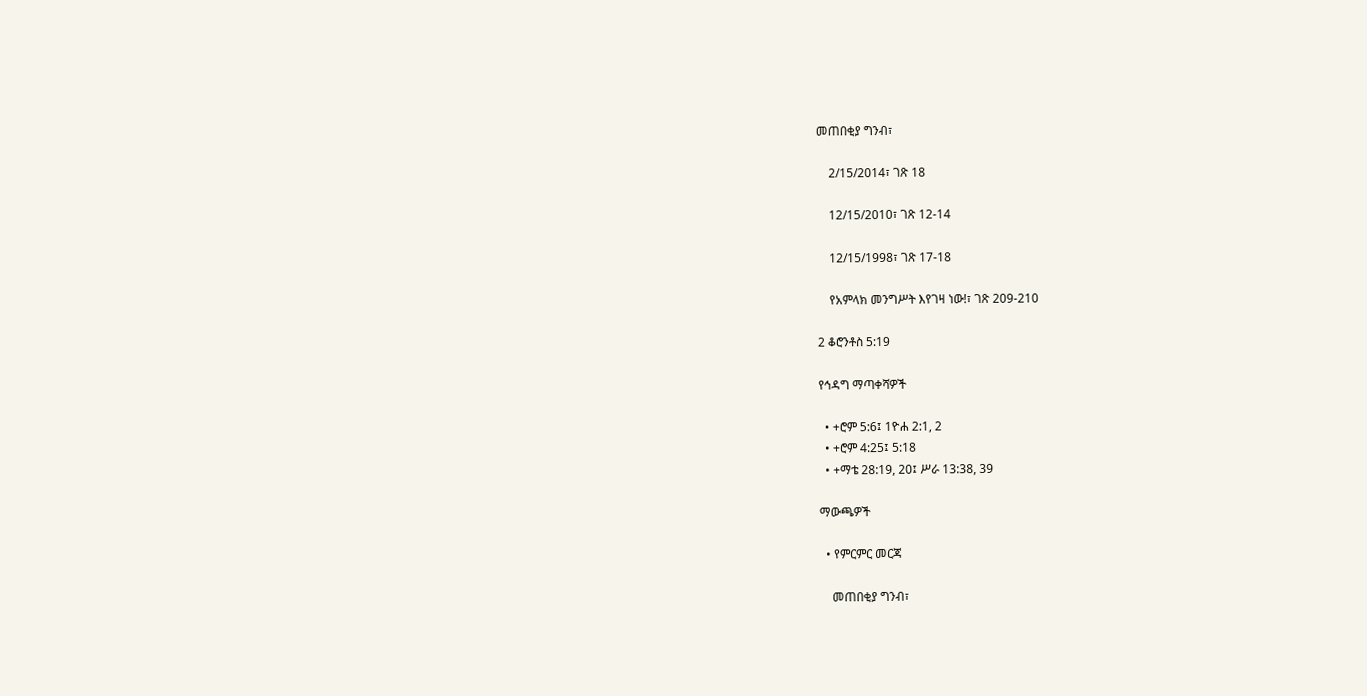መጠበቂያ ግንብ፣

    2/15/2014፣ ገጽ 18

    12/15/2010፣ ገጽ 12-14

    12/15/1998፣ ገጽ 17-18

    የአምላክ መንግሥት እየገዛ ነው!፣ ገጽ 209-210

2 ቆሮንቶስ 5:19

የኅዳግ ማጣቀሻዎች

  • +ሮም 5:6፤ 1ዮሐ 2:1, 2
  • +ሮም 4:25፤ 5:18
  • +ማቴ 28:19, 20፤ ሥራ 13:38, 39

ማውጫዎች

  • የምርምር መርጃ

    መጠበቂያ ግንብ፣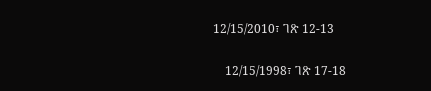12/15/2010፣ ገጽ 12-13

    12/15/1998፣ ገጽ 17-18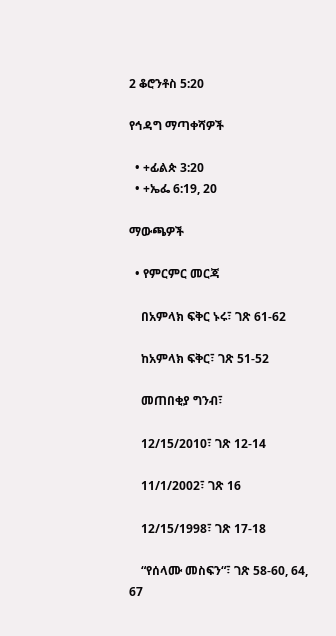2 ቆሮንቶስ 5:20

የኅዳግ ማጣቀሻዎች

  • +ፊልጵ 3:20
  • +ኤፌ 6:19, 20

ማውጫዎች

  • የምርምር መርጃ

    በአምላክ ፍቅር ኑሩ፣ ገጽ 61-62

    ከአምላክ ፍቅር፣ ገጽ 51-52

    መጠበቂያ ግንብ፣

    12/15/2010፣ ገጽ 12-14

    11/1/2002፣ ገጽ 16

    12/15/1998፣ ገጽ 17-18

    “የሰላሙ መስፍን“፣ ገጽ 58-60, 64, 67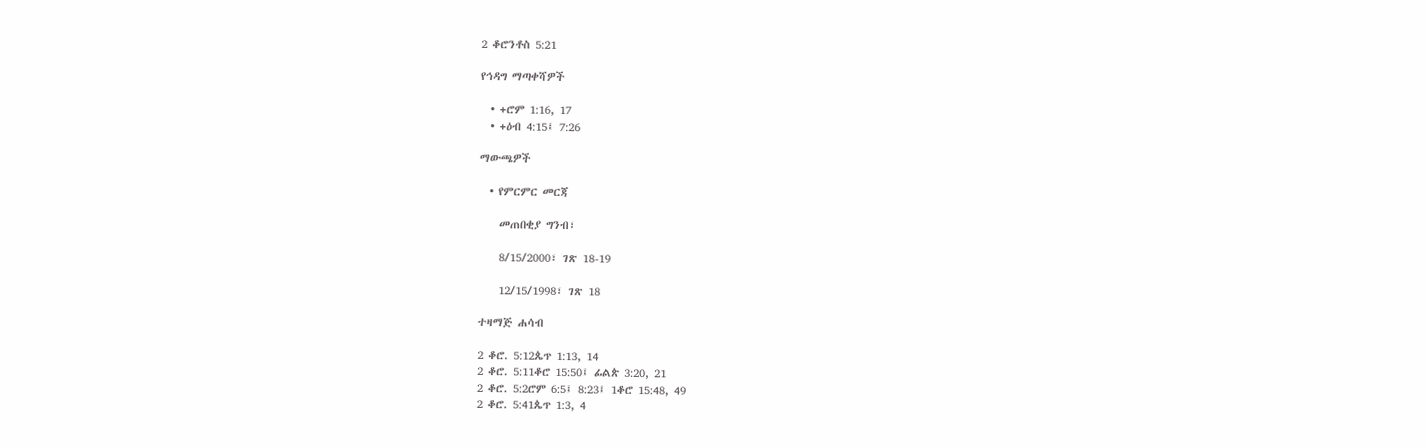2 ቆሮንቶስ 5:21

የኅዳግ ማጣቀሻዎች

  • +ሮም 1:16, 17
  • +ዕብ 4:15፤ 7:26

ማውጫዎች

  • የምርምር መርጃ

    መጠበቂያ ግንብ፣

    8/15/2000፣ ገጽ 18-19

    12/15/1998፣ ገጽ 18

ተዛማጅ ሐሳብ

2 ቆሮ. 5:12ጴጥ 1:13, 14
2 ቆሮ. 5:11ቆሮ 15:50፤ ፊልጵ 3:20, 21
2 ቆሮ. 5:2ሮም 6:5፤ 8:23፤ 1ቆሮ 15:48, 49
2 ቆሮ. 5:41ጴጥ 1:3, 4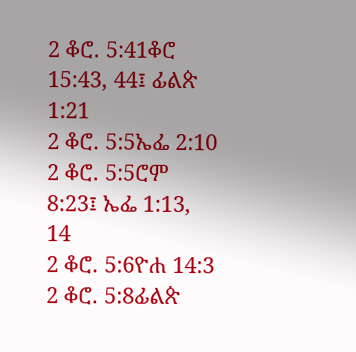2 ቆሮ. 5:41ቆሮ 15:43, 44፤ ፊልጵ 1:21
2 ቆሮ. 5:5ኤፌ 2:10
2 ቆሮ. 5:5ሮም 8:23፤ ኤፌ 1:13, 14
2 ቆሮ. 5:6ዮሐ 14:3
2 ቆሮ. 5:8ፊልጵ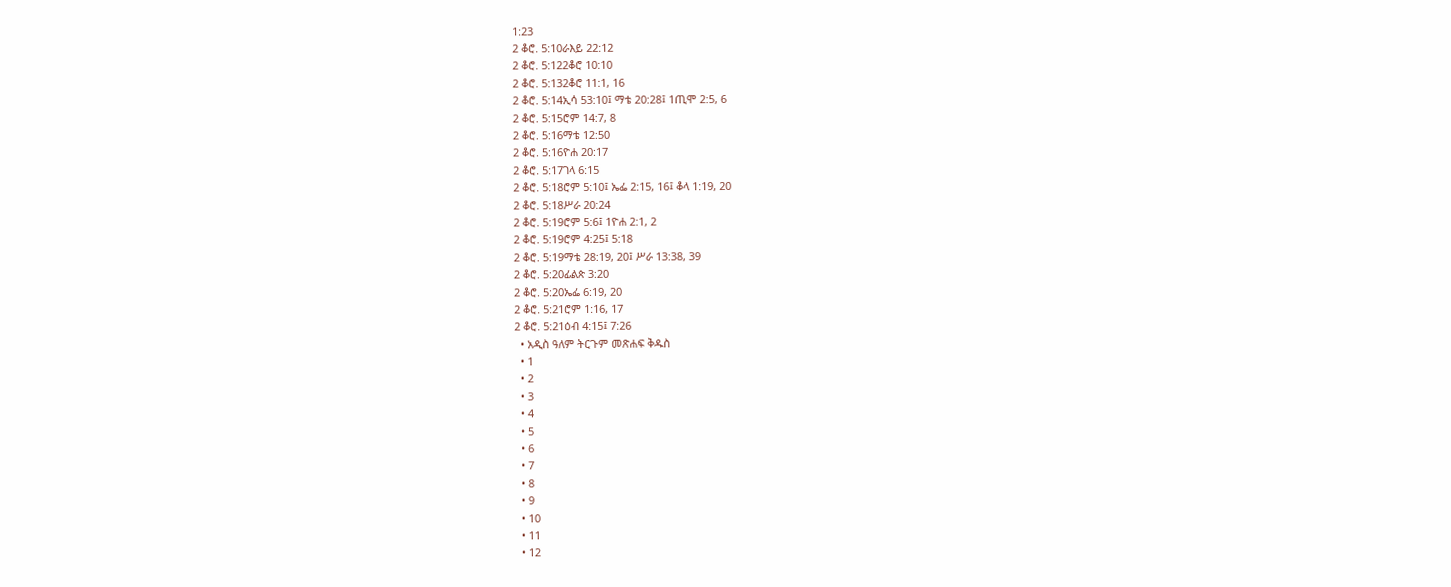1:23
2 ቆሮ. 5:10ራእይ 22:12
2 ቆሮ. 5:122ቆሮ 10:10
2 ቆሮ. 5:132ቆሮ 11:1, 16
2 ቆሮ. 5:14ኢሳ 53:10፤ ማቴ 20:28፤ 1ጢሞ 2:5, 6
2 ቆሮ. 5:15ሮም 14:7, 8
2 ቆሮ. 5:16ማቴ 12:50
2 ቆሮ. 5:16ዮሐ 20:17
2 ቆሮ. 5:17ገላ 6:15
2 ቆሮ. 5:18ሮም 5:10፤ ኤፌ 2:15, 16፤ ቆላ 1:19, 20
2 ቆሮ. 5:18ሥራ 20:24
2 ቆሮ. 5:19ሮም 5:6፤ 1ዮሐ 2:1, 2
2 ቆሮ. 5:19ሮም 4:25፤ 5:18
2 ቆሮ. 5:19ማቴ 28:19, 20፤ ሥራ 13:38, 39
2 ቆሮ. 5:20ፊልጵ 3:20
2 ቆሮ. 5:20ኤፌ 6:19, 20
2 ቆሮ. 5:21ሮም 1:16, 17
2 ቆሮ. 5:21ዕብ 4:15፤ 7:26
  • አዲስ ዓለም ትርጉም መጽሐፍ ቅዱስ
  • 1
  • 2
  • 3
  • 4
  • 5
  • 6
  • 7
  • 8
  • 9
  • 10
  • 11
  • 12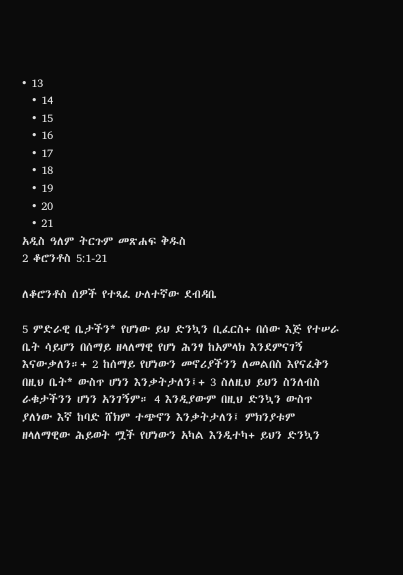• 13
  • 14
  • 15
  • 16
  • 17
  • 18
  • 19
  • 20
  • 21
አዲስ ዓለም ትርጉም መጽሐፍ ቅዱስ
2 ቆሮንቶስ 5:1-21

ለቆሮንቶስ ሰዎች የተጻፈ ሁለተኛው ደብዳቤ

5 ምድራዊ ቤታችን* የሆነው ይህ ድንኳን ቢፈርስ+ በሰው እጅ የተሠራ ቤት ሳይሆን በሰማይ ዘላለማዊ የሆነ ሕንፃ ከአምላክ እንደምናገኝ እናውቃለን።+ 2 ከሰማይ የሆነውን መኖሪያችንን ለመልበስ እየናፈቅን በዚህ ቤት* ውስጥ ሆነን እንቃትታለን፤+ 3 ስለዚህ ይህን ስንለብስ ራቁታችንን ሆነን አንገኝም። 4 እንዲያውም በዚህ ድንኳን ውስጥ ያለነው እኛ ከባድ ሸክም ተጭኖን እንቃትታለን፤ ምክንያቱም ዘላለማዊው ሕይወት ሟች የሆነውን አካል እንዲተካ+ ይህን ድንኳን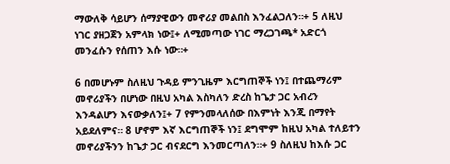ማውለቅ ሳይሆን ሰማያዊውን መኖሪያ መልበስ እንፈልጋለን።+ 5 ለዚህ ነገር ያዘጋጀን አምላክ ነው፤+ ለሚመጣው ነገር ማረጋገጫ* አድርጎ መንፈሱን የሰጠን እሱ ነው።+

6 በመሆኑም ስለዚህ ጉዳይ ምንጊዜም እርግጠኞች ነን፤ በተጨማሪም መኖሪያችን በሆነው በዚህ አካል እስካለን ድረስ ከጌታ ጋር አብረን እንዳልሆን እናውቃለን፤+ 7 የምንመላለሰው በእምነት እንጂ በማየት አይደለምና። 8 ሆኖም እኛ እርግጠኞች ነን፤ ደግሞም ከዚህ አካል ተለይተን መኖሪያችንን ከጌታ ጋር ብናደርግ እንመርጣለን።+ 9 ስለዚህ ከእሱ ጋር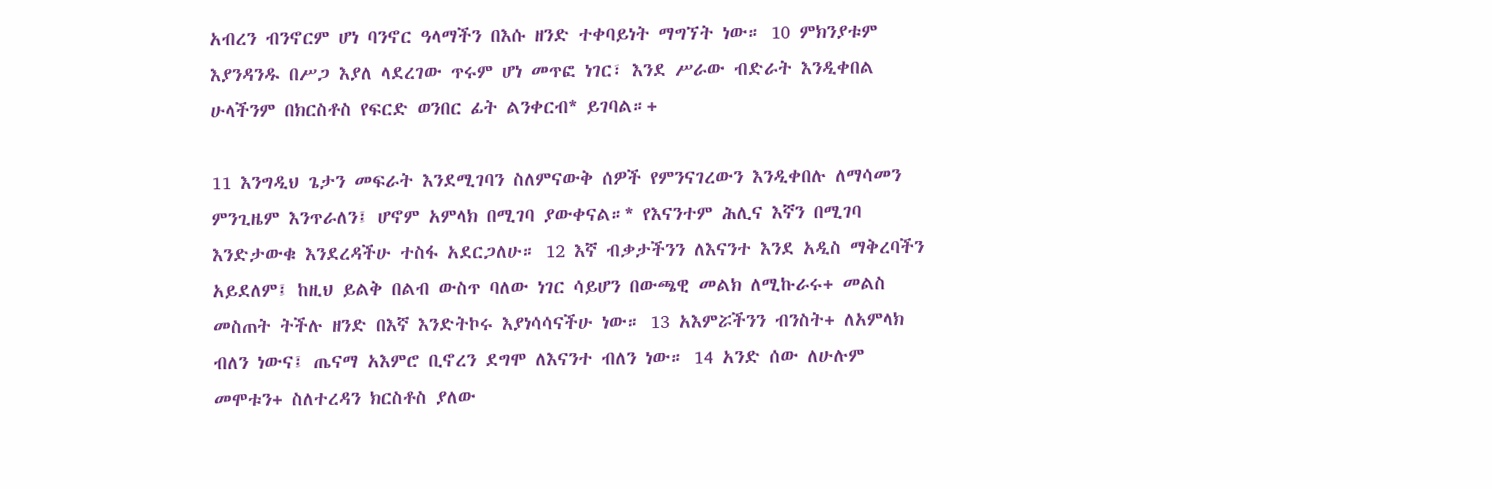አብረን ብንኖርም ሆነ ባንኖር ዓላማችን በእሱ ዘንድ ተቀባይነት ማግኘት ነው። 10 ምክንያቱም እያንዳንዱ በሥጋ እያለ ላደረገው ጥሩም ሆነ መጥፎ ነገር፣ እንደ ሥራው ብድራት እንዲቀበል ሁላችንም በክርስቶስ የፍርድ ወንበር ፊት ልንቀርብ* ይገባል።+

11 እንግዲህ ጌታን መፍራት እንደሚገባን ስለምናውቅ ሰዎች የምንናገረውን እንዲቀበሉ ለማሳመን ምንጊዜም እንጥራለን፤ ሆኖም አምላክ በሚገባ ያውቀናል።* የእናንተም ሕሊና እኛን በሚገባ እንድታውቁ እንደረዳችሁ ተስፋ አደርጋለሁ። 12 እኛ ብቃታችንን ለእናንተ እንደ አዲስ ማቅረባችን አይደለም፤ ከዚህ ይልቅ በልብ ውስጥ ባለው ነገር ሳይሆን በውጫዊ መልክ ለሚኩራሩ+ መልስ መስጠት ትችሉ ዘንድ በእኛ እንድትኮሩ እያነሳሳናችሁ ነው። 13 አእምሯችንን ብንስት+ ለአምላክ ብለን ነውና፤ ጤናማ አእምሮ ቢኖረን ደግሞ ለእናንተ ብለን ነው። 14 አንድ ሰው ለሁሉም መሞቱን+ ስለተረዳን ክርስቶስ ያለው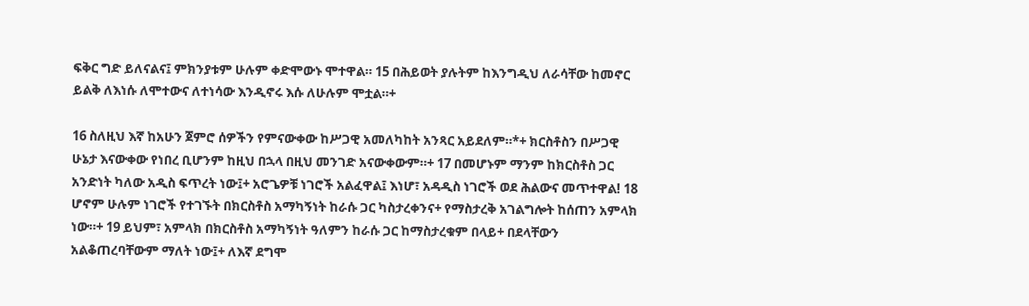ፍቅር ግድ ይለናልና፤ ምክንያቱም ሁሉም ቀድሞውኑ ሞተዋል። 15 በሕይወት ያሉትም ከእንግዲህ ለራሳቸው ከመኖር ይልቅ ለእነሱ ለሞተውና ለተነሳው እንዲኖሩ እሱ ለሁሉም ሞቷል።+

16 ስለዚህ እኛ ከአሁን ጀምሮ ሰዎችን የምናውቀው ከሥጋዊ አመለካከት አንጻር አይደለም።*+ ክርስቶስን በሥጋዊ ሁኔታ እናውቀው የነበረ ቢሆንም ከዚህ በኋላ በዚህ መንገድ አናውቀውም።+ 17 በመሆኑም ማንም ከክርስቶስ ጋር አንድነት ካለው አዲስ ፍጥረት ነው፤+ አሮጌዎቹ ነገሮች አልፈዋል፤ እነሆ፣ አዳዲስ ነገሮች ወደ ሕልውና መጥተዋል! 18 ሆኖም ሁሉም ነገሮች የተገኙት በክርስቶስ አማካኝነት ከራሱ ጋር ካስታረቀንና+ የማስታረቅ አገልግሎት ከሰጠን አምላክ ነው።+ 19 ይህም፣ አምላክ በክርስቶስ አማካኝነት ዓለምን ከራሱ ጋር ከማስታረቁም በላይ+ በደላቸውን አልቆጠረባቸውም ማለት ነው፤+ ለእኛ ደግሞ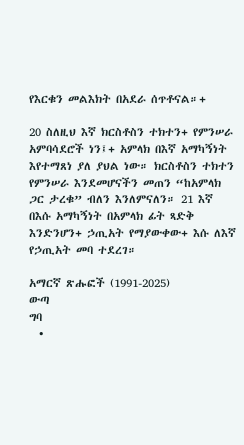የእርቁን መልእክት በአደራ ሰጥቶናል።+

20 ስለዚህ እኛ ክርስቶስን ተክተን+ የምንሠራ አምባሳደሮች ነን፤+ አምላክ በእኛ አማካኝነት እየተማጸነ ያለ ያህል ነው። ክርስቶስን ተክተን የምንሠራ እንደመሆናችን መጠን “ከአምላክ ጋር ታረቁ” ብለን እንለምናለን። 21 እኛ በእሱ አማካኝነት በአምላክ ፊት ጻድቅ እንድንሆን+ ኃጢአት የማያውቀው+ እሱ ለእኛ የኃጢአት መባ ተደረገ።

አማርኛ ጽሑፎች (1991-2025)
ውጣ
ግባ
  •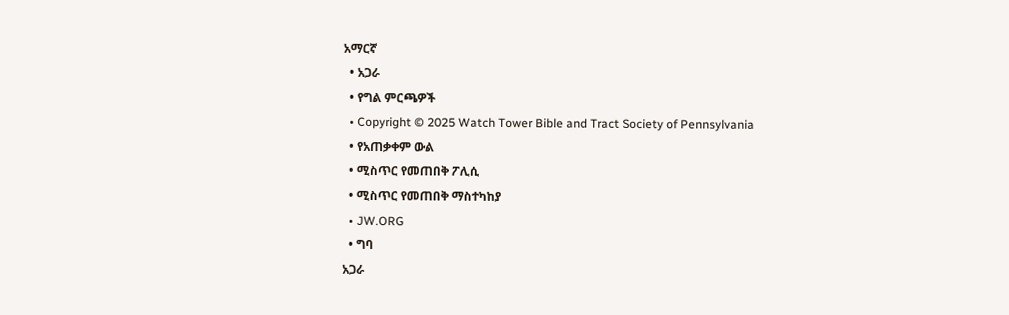አማርኛ
  • አጋራ
  • የግል ምርጫዎች
  • Copyright © 2025 Watch Tower Bible and Tract Society of Pennsylvania
  • የአጠቃቀም ውል
  • ሚስጥር የመጠበቅ ፖሊሲ
  • ሚስጥር የመጠበቅ ማስተካከያ
  • JW.ORG
  • ግባ
አጋራ